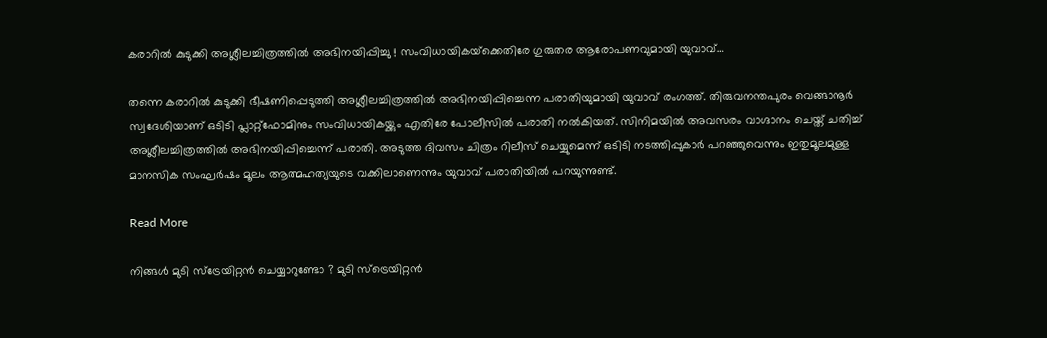കരാറില്‍ കുടുക്കി അശ്ലീലച്ചിത്രത്തില്‍ അഭിനയിപ്പിച്ചു ! സംവിധായികയ്‌ക്കെതിരേ ഗുരുതര ആരോപണവുമായി യുവാവ്…

തന്നെ കരാറില്‍ കുടുക്കി ഭീഷണിപ്പെടുത്തി അശ്ലീലച്ചിത്രത്തില്‍ അഭിനയിപ്പിച്ചെന്ന പരാതിയുമായി യുവാവ് രംഗത്ത്. തിരുവനന്തപുരം വെങ്ങാനൂര്‍ സ്വദേശിയാണ് ഒടിടി പ്ലാറ്റ്‌ഫോമിനും സംവിധായികയ്ക്കും എതിരേ പോലീസില്‍ പരാതി നല്‍കിയത്. സിനിമയില്‍ അവസരം വാഗ്ദാനം ചെയ്ത് ചതിച്ച് അശ്ലീലച്ചിത്രത്തില്‍ അഭിനയിപ്പിച്ചെന്ന് പരാതി. അടുത്ത ദിവസം ചിത്രം റിലീസ് ചെയ്യുമെന്ന് ഒടിടി നടത്തിപ്പുകാര്‍ പറഞ്ഞുവെന്നും ഇതുമൂലമുള്ള മാനസിക സംഘര്‍ഷം മൂലം ആത്മഹത്യയുടെ വക്കിലാണെന്നും യുവാവ് പരാതിയില്‍ പറയുന്നുണ്ട്.

Read More

നിങ്ങള്‍ മുടി സ്‌ട്രേയിറ്റന്‍ ചെയ്യാറുണ്ടോ ? മുടി സ്‌ട്രെയിറ്റന്‍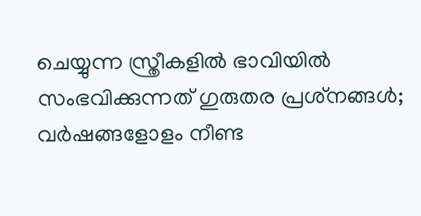ചെയ്യുന്ന സ്ത്രീകളില്‍ ഭാവിയില്‍ സംഭവിക്കുന്നത് ഗുരുതര പ്രശ്‌നങ്ങള്‍; വര്‍ഷങ്ങളോളം നീണ്ട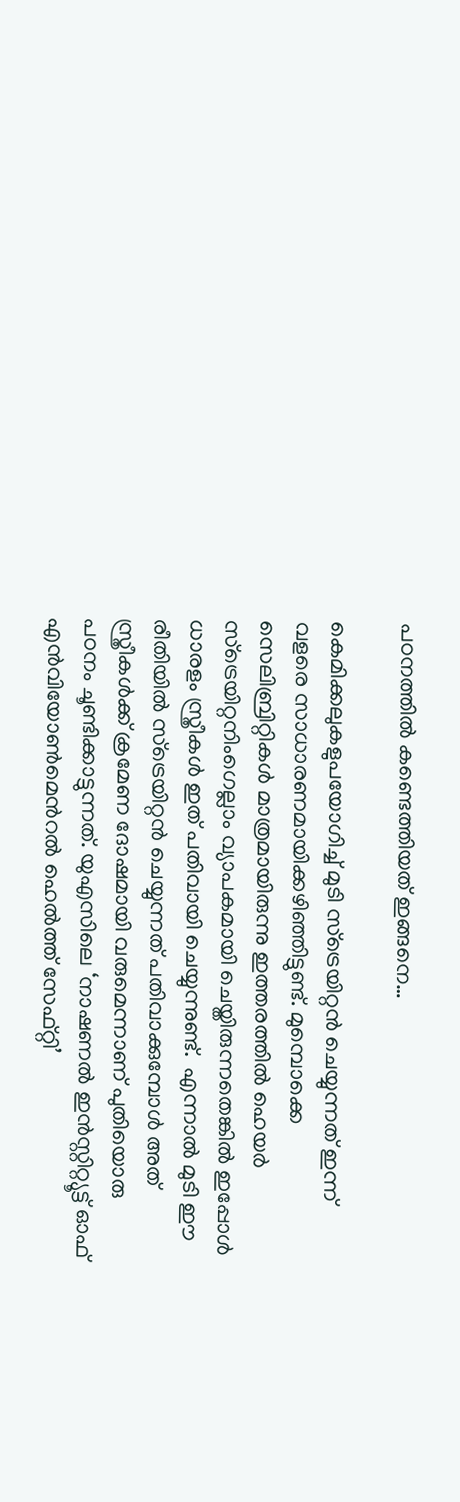പഠനത്തില്‍ കണ്ടെത്തിയത് ഇങ്ങനെ…

കെമിക്കലുകളുപയോഗിച്ച് മുടി സ്ട്രെയിറ്റൻ ചെയ്യുന്നത് ഇന്ന് വളരെ സാധാരണമായിക്കഴിഞ്ഞിട്ടുണ്ട്. മുമ്പൊക്കെ സെലിബ്രിറ്റികള്‍ മാത്രമായിരുന്നു ഇത്തരത്തില്‍ ഹെയര്‍ സ്ട്രെയിറ്റനിംഗെല്ലാം വ്യാപകമായി ചെയ്തിരുന്നതെങ്കില്‍ ഇപ്പോള്‍ ധാരളം സ്ത്രീകള്‍ ഇത് പതിവായി ചെയ്യുന്നുണ്ട്.  എന്നാല്‍ മുടി ഈ രീതിയില്‍ സ്ട്രെയിറ്റൻ ചെയ്യുന്നത് പതിവാക്കുമ്പോള്‍ അത് സ്ത്രീകള്‍ക്ക് ക്രമേണ ദോഷമായി വരുമെന്നാണ് പുതിയൊരു പഠനം ചൂണ്ടിക്കാട്ടുന്നത്. യുഎസിലെ ‘നാഷണല്‍ ഇൻസ്റ്റിറ്റ്യൂട്ട് ഓഫ് എൻവിയോൺമെന്‍റല്‍ ഹെല്‍ത്ത് സേഫ്റ്റി’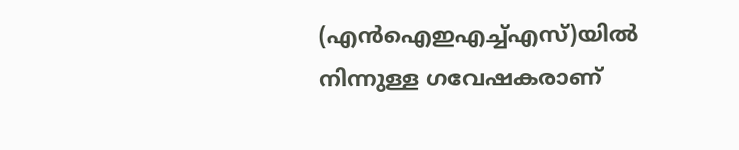(എന്‍ഐഇഎച്ച്എസ്)യില്‍ നിന്നുള്ള ഗവേഷകരാണ്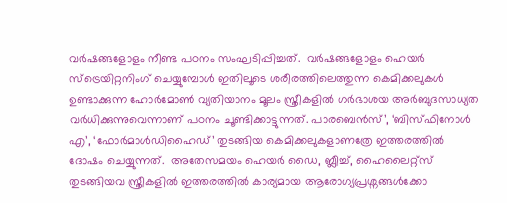വര്‍ഷങ്ങളോളം നീണ്ട പഠനം സംഘടിപ്പിച്ചത്.  വര്‍ഷങ്ങളോളം ഹെയര്‍ സ്ട്രെയിറ്റനിംഗ് ചെയ്യുമ്പോള്‍ ഇതിലൂടെ ശരീരത്തിലെത്തുന്ന കെമിക്കലുകള്‍ ഉണ്ടാക്കുന്ന ഹോര്‍മോണ്‍ വ്യതിയാനം മൂലം സ്ത്രീകളില്‍ ഗര്‍ഭാശയ അര്‍ബുദസാധ്യത വര്‍ധിക്കുന്നുവെന്നാണ് പഠനം ചൂണ്ടിക്കാട്ടുന്നത്. പാരബെൻസ്’, ‘ബിസ്ഫിനോള്‍ എ’, ‘ഫോര്‍മാള്‍ഡിഹൈഡ്’ തുടങ്ങിയ കെമിക്കലുകളാണത്രേ ഇത്തരത്തില്‍ ദോഷം ചെയ്യുന്നത്.  അതേസമയം ഹെയര്‍ ഡൈ, ബ്ലീച്ച്, ഹൈലൈറ്റ്സ് തുടങ്ങിയവ സ്ത്രീകളില്‍ ഇത്തരത്തില്‍ കാര്യമായ ആരോഗ്യപ്രശ്നങ്ങള്‍ക്കോ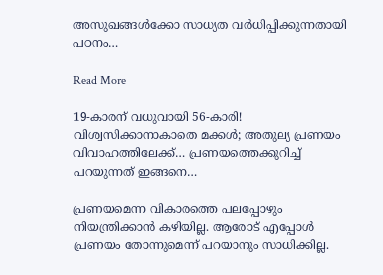അസുഖങ്ങള്‍ക്കോ സാധ്യത വര്‍ധിപ്പിക്കുന്നതായി പഠനം…

Read More

19-കാരന് വധുവായി 56-കാരി! വിശ്വസിക്കാനാകാതെ മക്കള്‍; അതുല്യ പ്രണയം വിവാഹത്തിലേക്ക്… പ്രണയത്തെക്കുറിച്ച് പറയുന്നത് ഇങ്ങനെ…

പ്രണയമെന്ന വികാരത്തെ പലപ്പോഴും നിയന്ത്രിക്കാൻ കഴിയില്ല. ആരോട് എപ്പോൾ പ്രണയം തോന്നുമെന്ന് പറയാനും സാധിക്കില്ല.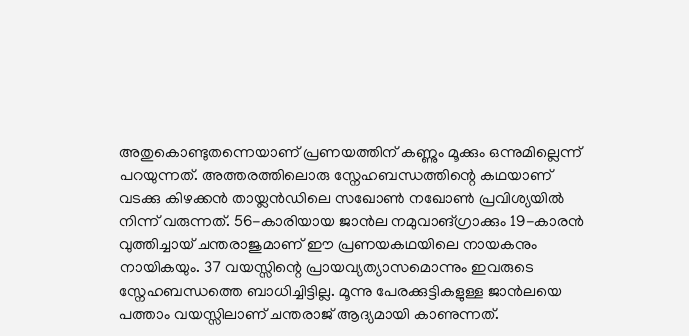അതുകൊണ്ടുതന്നെയാണ് പ്രണയത്തിന് കണ്ണും മൂക്കും ഒന്നുമില്ലെന്ന് പറയുന്നത്. അത്തരത്തിലൊരു സ്നേഹബന്ധത്തിന്റെ കഥയാണ് വടക്കു കിഴക്കൻ തായ്ലൻഡിലെ സഖോൺ നഖോൺ പ്രവിശ്യയിൽ നിന്ന് വരുന്നത്. 56-കാരിയായ ജാൻല നമുവാങ്ഗ്രാക്കും 19-കാരൻ വുത്തിച്ചായ് ചന്തരാജുമാണ് ഈ പ്രണയകഥയിലെ നായകനും നായികയും. 37 വയസ്സിന്റെ പ്രായവ്യത്യാസമൊന്നും ഇവരുടെ സ്നേഹബന്ധത്തെ ബാധിച്ചിട്ടില്ല. മൂന്നു പേരക്കുട്ടികളുള്ള ജാൻലയെ പത്താം വയസ്സിലാണ് ചന്തരാജ് ആദ്യമായി കാണുന്നത്.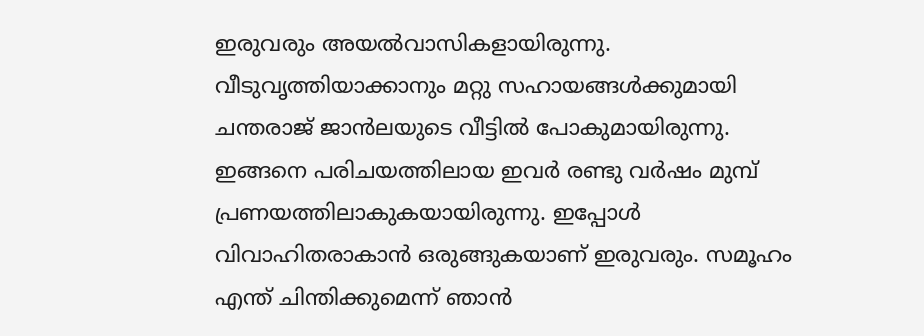ഇരുവരും അയൽവാസികളായിരുന്നു. വീടുവൃത്തിയാക്കാനും മറ്റു സഹായങ്ങൾക്കുമായി ചന്തരാജ് ജാൻലയുടെ വീട്ടിൽ പോകുമായിരുന്നു. ഇങ്ങനെ പരിചയത്തിലായ ഇവർ രണ്ടു വർഷം മുമ്പ് പ്രണയത്തിലാകുകയായിരുന്നു. ഇപ്പോൾ വിവാഹിതരാകാൻ ഒരുങ്ങുകയാണ് ഇരുവരും. സമൂഹം എന്ത് ചിന്തിക്കുമെന്ന് ഞാൻ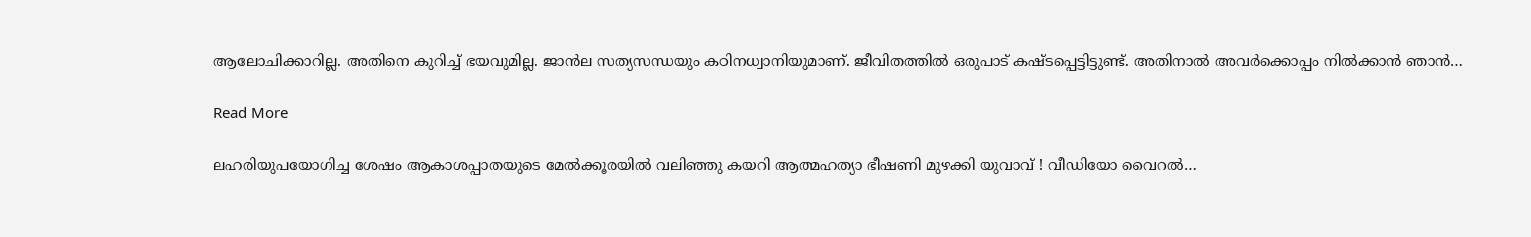ആലോചിക്കാറില്ല. അതിനെ കുറിച്ച് ഭയവുമില്ല. ജാൻല സത്യസന്ധയും കഠിനധ്വാനിയുമാണ്. ജീവിതത്തിൽ ഒരുപാട് കഷ്ടപ്പെട്ടിട്ടുണ്ട്. അതിനാൽ അവർക്കൊപ്പം നിൽക്കാൻ ഞാൻ…

Read More

ലഹരിയുപയോഗിച്ച ശേഷം ആകാശപ്പാതയുടെ മേല്‍ക്കൂരയില്‍ വലിഞ്ഞു കയറി ആത്മഹത്യാ ഭീഷണി മുഴക്കി യുവാവ് ! വീഡിയോ വൈറല്‍…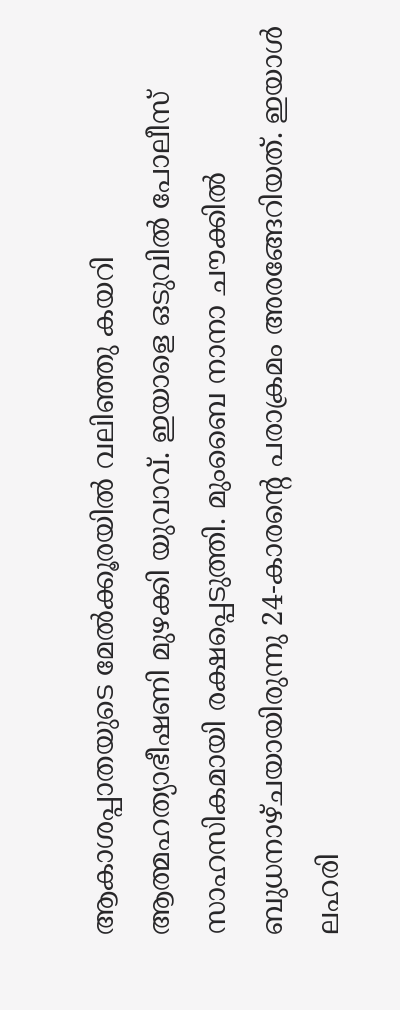ആകാശപ്പാതയുടെ മേല്‍ക്കൂരയില്‍ വലിഞ്ഞു കയറി ആത്മഹത്യാഭീഷണി മുഴക്കി യുവാവ്. ഇയാളെ ഒടുവില്‍ പോലീസ് സാഹസികമായി രക്ഷപ്പെടുത്തി. മുംബൈ നാനാ ചൗക്കില്‍ ബുധനാഴ്ചയായിരുന്നു 24-കാരന്റെ പരാക്രമം അരങ്ങേറിയത്. ഇയാള്‍ ലഹരി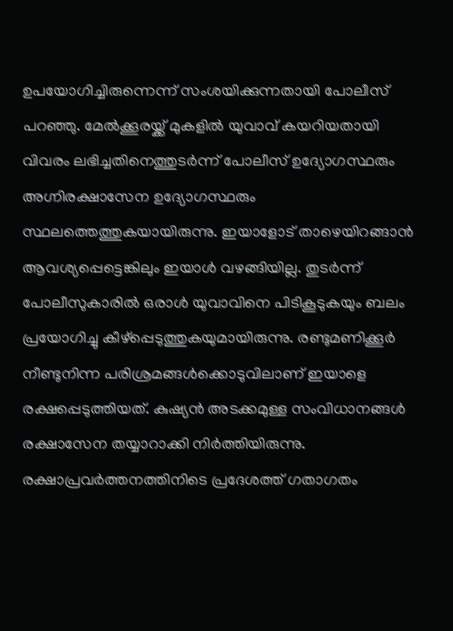ഉപയോഗിച്ചിരുന്നെന്ന് സംശയിക്കുന്നതായി പോലീസ് പറഞ്ഞു. മേല്‍ക്കൂരയ്ക്ക് മുകളില്‍ യുവാവ് കയറിയതായി വിവരം ലഭിച്ചതിനെത്തുടര്‍ന്ന് പോലീസ് ഉദ്യോഗസ്ഥരും അഗ്നിരക്ഷാസേന ഉദ്യോഗസ്ഥരും സ്ഥലത്തെത്തുകയായിരുന്നു. ഇയാളോട് താഴെയിറങ്ങാന്‍ ആവശ്യപ്പെട്ടെങ്കിലും ഇയാള്‍ വഴങ്ങിയില്ല. തുടര്‍ന്ന് പോലീസുകാരില്‍ ഒരാള്‍ യുവാവിനെ പിടികൂടുകയും ബലം പ്രയോഗിച്ചു കീഴ്പ്പെടുത്തുകയുമായിരുന്നു. രണ്ടുമണിക്കൂര്‍ നീണ്ടുനിന്ന പരിശ്രമങ്ങള്‍ക്കൊടുവിലാണ് ഇയാളെ രക്ഷപ്പെടുത്തിയത്. കുഷ്യന്‍ അടക്കമുള്ള സംവിധാനങ്ങള്‍ രക്ഷാസേന തയ്യാറാക്കി നിര്‍ത്തിയിരുന്നു. രക്ഷാപ്രവര്‍ത്തനത്തിനിടെ പ്രദേശത്ത് ഗതാഗതം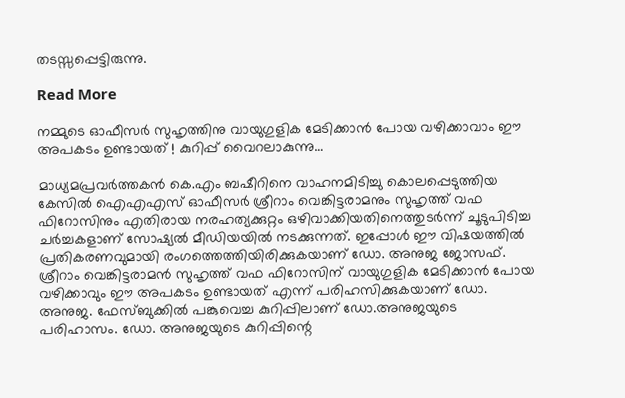തടസ്സപ്പെട്ടിരുന്നു.

Read More

നമ്മുടെ ഓഫീസര്‍ സുഹൃത്തിനു വായുഗുളിക മേടിക്കാന്‍ പോയ വഴിക്കാവാം ഈ അപകടം ഉണ്ടായത് ! കുറിപ്പ് വൈറലാകുന്നു…

മാധ്യമപ്രവര്‍ത്തകന്‍ കെ.എം ബഷീറിനെ വാഹനമിടിച്ചു കൊലപ്പെടുത്തിയ കേസില്‍ ഐഎഎസ് ഓഫീസര്‍ ശ്രീറാം വെങ്കിട്ടരാമനും സുഹൃത്ത് വഫ ഫിറോസിനും എതിരായ നരഹത്യക്കുറ്റം ഒഴിവാക്കിയതിനെത്തുടര്‍ന്ന് ചൂടുപിടിച്ച ചര്‍ച്ചകളാണ് സോഷ്യല്‍ മീഡിയയില്‍ നടക്കുന്നത്. ഇപ്പോള്‍ ഈ വിഷയത്തില്‍ പ്രതികരണവുമായി രംഗത്തെത്തിയിരിക്കുകയാണ് ഡോ. അനുജ ജോസഫ്. ശ്രീറാം വെങ്കിട്ടരാമന്‍ സുഹൃത്ത് വഫ ഫിറോസിന് വായുഗുളിക മേടിക്കാന്‍ പോയ വഴിക്കാവും ഈ അപകടം ഉണ്ടായത് എന്ന് പരിഹസിക്കുകയാണ് ഡോ. അനുജ. ഫേസ്ബുക്കില്‍ പങ്കുവെച്ച കുറിപ്പിലാണ് ഡോ.അനുജയുടെ പരിഹാസം. ഡോ. അനുജയുടെ കുറിപ്പിന്റെ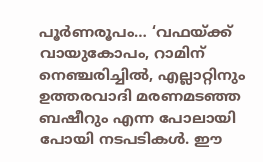പൂര്‍ണരൂപം… ‘വഫയ്ക്ക് വായുകോപം, റാമിന് നെഞ്ചരിച്ചില്‍, എല്ലാറ്റിനും ഉത്തരവാദി മരണമടഞ്ഞ ബഷീറും എന്ന പോലായി പോയി നടപടികള്‍. ഈ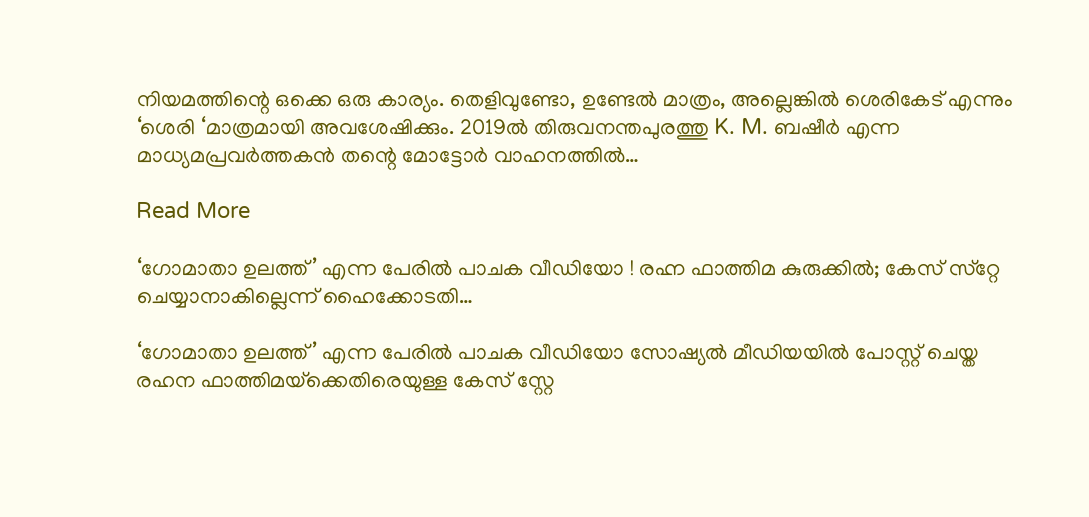നിയമത്തിന്റെ ഒക്കെ ഒരു കാര്യം. തെളിവുണ്ടോ, ഉണ്ടേല്‍ മാത്രം, അല്ലെങ്കില്‍ ശെരികേട് എന്നും ‘ശെരി ‘മാത്രമായി അവശേഷിക്കും. 2019ല്‍ തിരുവനന്തപുരത്തു K. M. ബഷീര്‍ എന്ന മാധ്യമപ്രവര്‍ത്തകന്‍ തന്റെ മോട്ടോര്‍ വാഹനത്തില്‍…

Read More

‘ഗോമാതാ ഉലത്ത്’ എന്ന പേരില്‍ പാചക വീഡിയോ ! രഹ്ന ഫാത്തിമ കുരുക്കില്‍; കേസ് സ്‌റ്റേ ചെയ്യാനാകില്ലെന്ന് ഹൈക്കോടതി…

‘ഗോമാതാ ഉലത്ത്’ എന്ന പേരില്‍ പാചക വീഡിയോ സോഷ്യല്‍ മീഡിയയില്‍ പോസ്റ്റ് ചെയ്ത രഹന ഫാത്തിമയ്‌ക്കെതിരെയുള്ള കേസ് സ്റ്റേ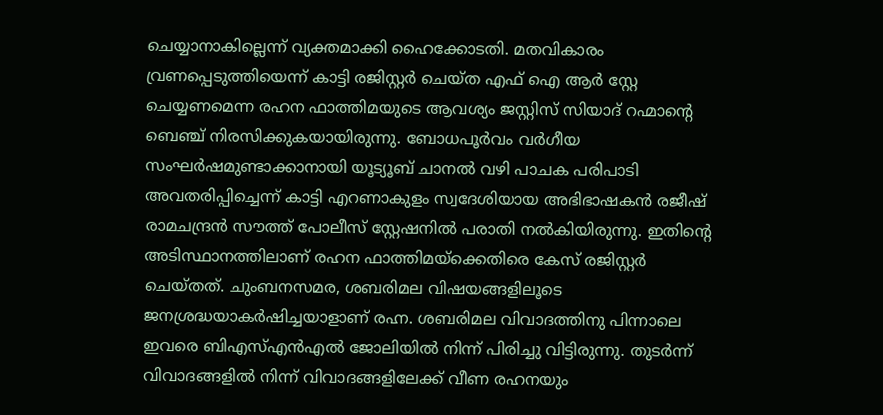ചെയ്യാനാകില്ലെന്ന് വ്യക്തമാക്കി ഹൈക്കോടതി. മതവികാരം വ്രണപ്പെടുത്തിയെന്ന് കാട്ടി രജിസ്റ്റര്‍ ചെയ്ത എഫ് ഐ ആര്‍ സ്റ്റേ ചെയ്യണമെന്ന രഹന ഫാത്തിമയുടെ ആവശ്യം ജസ്റ്റിസ് സിയാദ് റഹ്മാന്റെ ബെഞ്ച് നിരസിക്കുകയായിരുന്നു. ബോധപൂര്‍വം വര്‍ഗീയ സംഘര്‍ഷമുണ്ടാക്കാനായി യൂട്യൂബ് ചാനല്‍ വഴി പാചക പരിപാടി അവതരിപ്പിച്ചെന്ന് കാട്ടി എറണാകുളം സ്വദേശിയായ അഭിഭാഷകന്‍ രജീഷ് രാമചന്ദ്രന്‍ സൗത്ത് പോലീസ് സ്റ്റേഷനില്‍ പരാതി നല്‍കിയിരുന്നു. ഇതിന്റെ അടിസ്ഥാനത്തിലാണ് രഹന ഫാത്തിമയ്ക്കെതിരെ കേസ് രജിസ്റ്റര്‍ ചെയ്തത്. ചുംബനസമര, ശബരിമല വിഷയങ്ങളിലൂടെ ജനശ്രദ്ധയാകര്‍ഷിച്ചയാളാണ് രഹ്ന. ശബരിമല വിവാദത്തിനു പിന്നാലെ ഇവരെ ബിഎസ്എന്‍എല്‍ ജോലിയില്‍ നിന്ന് പിരിച്ചു വിട്ടിരുന്നു. തുടര്‍ന്ന് വിവാദങ്ങളില്‍ നിന്ന് വിവാദങ്ങളിലേക്ക് വീണ രഹനയും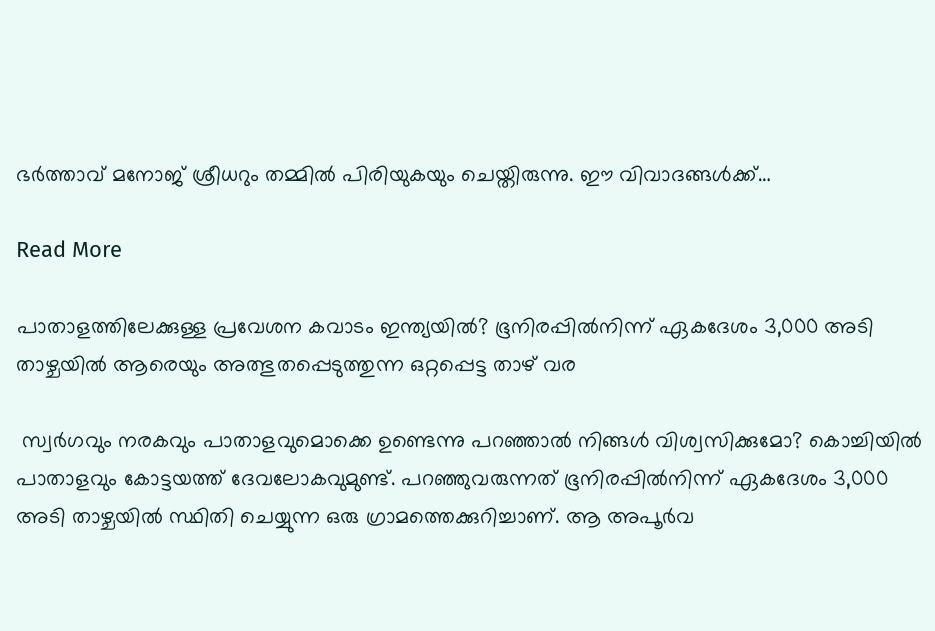ഭര്‍ത്താവ് മനോജ് ശ്രീധറും തമ്മില്‍ പിരിയുകയും ചെയ്തിരുന്നു. ഈ വിവാദങ്ങള്‍ക്ക്…

Read More

പാതാളത്തിലേക്കുള്ള പ്രവേശന കവാടം ഇന്ത്യയിൽ? ഭൂനിരപ്പിൽനിന്ന് ഏകദേശം 3,000 അടി താഴ്ചയില്‍ ആരെയും അത്ഭുതപ്പെടുത്തുന്ന ഒറ്റപ്പെട്ട താഴ് വര

 സ്വര്‍ഗവും നരകവും പാതാളവുമൊക്കെ ഉണ്ടെന്നു പറഞ്ഞാല്‍ നിങ്ങള്‍ വിശ്വസിക്കുമോ? കൊച്ചിയില്‍ പാതാളവും കോട്ടയത്ത് ദേവലോകവുമുണ്ട്. പറഞ്ഞുവരുന്നത് ഭൂനിരപ്പിൽനിന്ന് ഏകദേശം 3,000 അടി താഴ്ചയില്‍ സ്ഥിതി ചെയ്യുന്ന ഒരു ഗ്രാമത്തെക്കുറിച്ചാണ്. ആ അപൂര്‍വ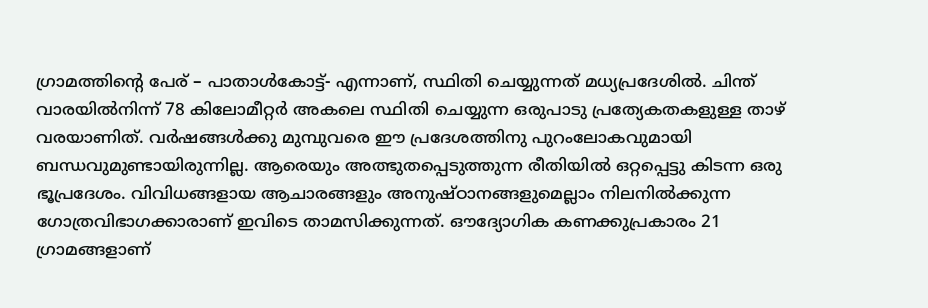ഗ്രാമത്തിന്‍റെ പേര് – പാതാള്‍കോട്ട്- എന്നാണ്, സ്ഥിതി ചെയ്യുന്നത് മധ്യപ്രദേശിൽ. ചിന്ത് വാരയില്‍നിന്ന് 78 കിലോമീറ്റർ അകലെ സ്ഥിതി ചെയ്യുന്ന ഒരുപാടു പ്രത്യേകതകളുള്ള താഴ് വരയാണിത്. വര്‍ഷങ്ങള്‍ക്കു മുമ്പുവരെ ഈ പ്രദേശത്തിനു പുറംലോകവുമായി ബന്ധവുമുണ്ടായിരുന്നില്ല. ആരെയും അത്ഭുതപ്പെടുത്തുന്ന രീതിയില്‍ ഒറ്റപ്പെട്ടു കിടന്ന ഒരു ഭൂപ്രദേശം. വിവിധങ്ങളായ ആചാരങ്ങളും അനുഷ്ഠാനങ്ങളുമെല്ലാം നിലനില്‍ക്കുന്ന ഗോത്രവിഭാഗക്കാരാണ് ഇവിടെ താമസിക്കുന്നത്. ഔദ്യോഗിക കണക്കുപ്രകാരം 21 ഗ്രാമങ്ങളാണ്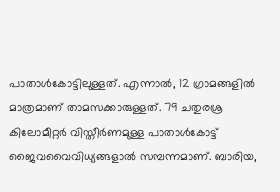പാതാള്‍കോട്ടിലുള്ളത്. എന്നാൽ, 12 ഗ്രാമങ്ങളില്‍ മാത്രമാണ് താമസക്കാരുള്ളത്. 79 ചതുരശ്ര കിലോമീറ്റർ വിസ്തീര്‍ണമുള്ള പാതാള്‍കോട്ട് ജൈവവൈവിധ്യങ്ങളാല്‍ സമ്പന്നമാണ്. ബാരിയ,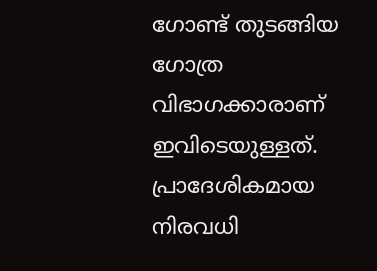ഗോണ്ട് തുടങ്ങിയ ഗോത്ര വിഭാഗക്കാരാണ് ഇവിടെയുള്ളത്. പ്രാദേശികമായ നിരവധി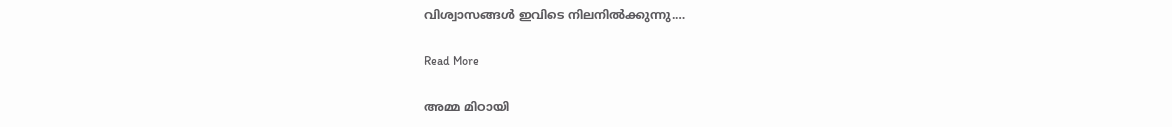വിശ്വാസങ്ങള്‍ ഇവിടെ നിലനില്‍ക്കുന്നു.…

Read More

അമ്മ മിഠായി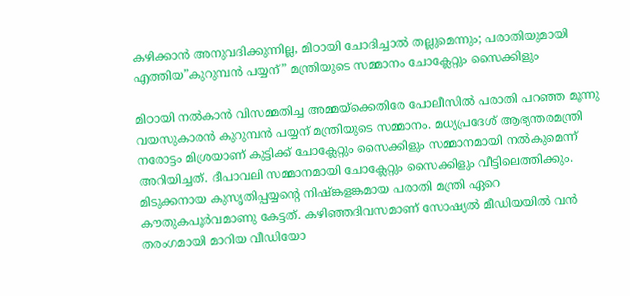കഴിക്കാന്‍ അനുവദിക്കുന്നില്ല, മിഠായി ചോദിച്ചാല്‍ തല്ലുമെന്നും; പരാതിയുമായി എത്തിയ”കുറുമ്പന്‍ പയ്യന്” മന്ത്രിയുടെ സമ്മാനം ചോക്ലേറ്റും സൈക്കിളും

മിഠായി നല്‍കാന്‍ വിസമ്മതിച്ച അമ്മയ്‌ക്കെതിരേ പോലീസില്‍ പരാതി പറഞ്ഞ മൂന്നു വയസുകാരന്‍ കുറുമ്പന്‍ പയ്യന് മന്ത്രിയുടെ സമ്മാനം. മധ്യപ്രദേശ് ആഭ്യന്തരമന്ത്രി നരോട്ടം മിശ്രയാണ് കുട്ടിക്ക് ചോക്ലേറ്റും സൈക്കിളും സമ്മാനമായി നല്‍കുമെന്ന് അറിയിച്ചത്. ദീപാവലി സമ്മാനമായി ചോക്ലേറ്റും സൈക്കിളും വീട്ടിലെത്തിക്കും. മിടുക്കനായ കുസൃതിപ്പയ്യന്‍റെ നിഷ്ങ്കളങ്കമായ പരാതി മന്ത്രി ഏറെ കൗതുകപൂര്‍വമാണു കേട്ടത്. കഴിഞ്ഞദിവസമാണ് സോഷ്യല്‍ മീഡിയയില്‍ വന്‍ തരംഗമായി മാറിയ വീഡിയോ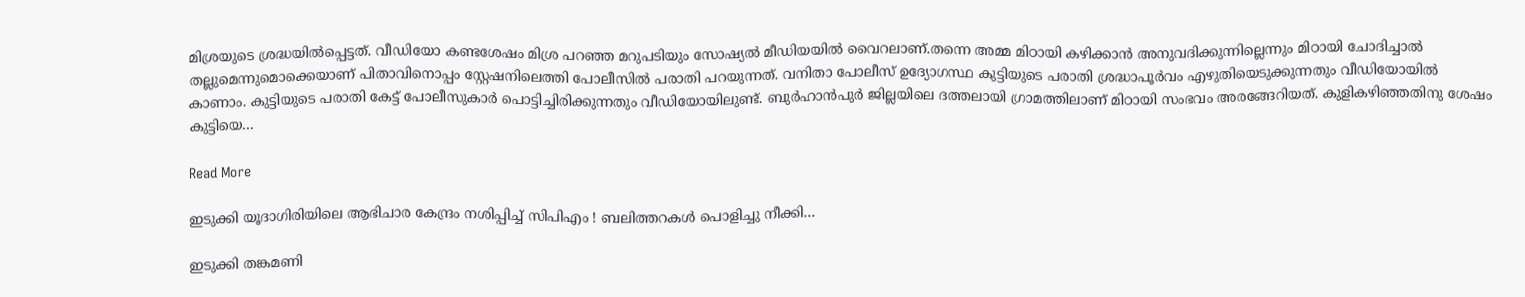മിശ്രയുടെ ശ്രദ്ധയില്‍പ്പെട്ടത്. വീഡിയോ കണ്ടശേഷം മിശ്ര പറഞ്ഞ മറുപടിയും സോഷ്യല്‍ മീഡിയയില്‍ വൈറലാണ്.തന്നെ അമ്മ മിഠായി കഴിക്കാന്‍ അനുവദിക്കുന്നില്ലെന്നും മിഠായി ചോദിച്ചാല്‍ തല്ലുമെന്നുമൊക്കെയാണ് പിതാവിനൊപ്പം സ്റ്റേഷനിലെത്തി പോലീസില്‍ പരാതി പറയുന്നത്. വനിതാ പോലീസ് ഉദ്യോഗസ്ഥ കുട്ടിയുടെ പരാതി ശ്രദ്ധാപൂര്‍വം എഴുതിയെടുക്കുന്നതും വീഡിയോയില്‍ കാണാം. കുട്ടിയുടെ പരാതി കേട്ട് പോലീസുകാര്‍ പൊട്ടിച്ചിരിക്കുന്നതും വീഡിയോയിലുണ്ട്. ബുര്‍ഹാന്‍പുര്‍ ജില്ലയിലെ ദത്തലായി ഗ്രാമത്തിലാണ് മിഠായി സംഭവം അരങ്ങേറിയത്. കുളികഴിഞ്ഞതിനു ശേഷം കുട്ടിയെ…

Read More

ഇടുക്കി യൂദാഗിരിയിലെ ആഭിചാര കേന്ദ്രം നശിപ്പിച്ച് സിപിഎം ! ബലിത്തറകള്‍ പൊളിച്ചു നീക്കി…

ഇടുക്കി തങ്കമണി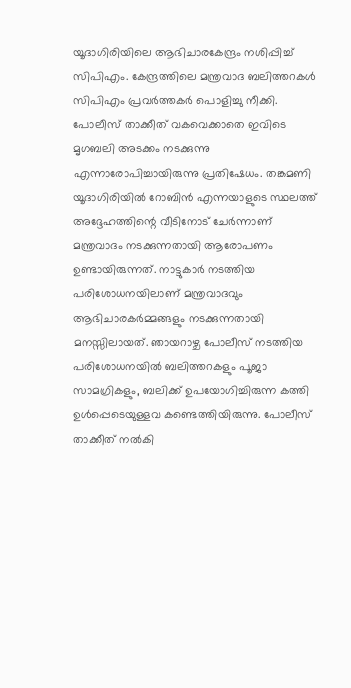യൂദാഗിരിയിലെ ആഭിചാരകേന്ദ്രം നശിപ്പിച്ച് സിപിഎം. കേന്ദ്രത്തിലെ മന്ത്രവാദ ബലിത്തറകള്‍ സിപിഎം പ്രവര്‍ത്തകര്‍ പൊളിച്ചു നീക്കി. പോലീസ് താക്കീത് വകവെക്കാതെ ഇവിടെ മൃഗബലി അടക്കം നടക്കുന്നു എന്നാരോപിച്ചായിരുന്നു പ്രതിഷേധം. തങ്കമണി യൂദാഗിരിയില്‍ റോബിന്‍ എന്നയാളുടെ സ്ഥലത്ത് അദ്ദേഹത്തിന്റെ വീടിനോട് ചേര്‍ന്നാണ് മന്ത്രവാദം നടക്കുന്നതായി ആരോപണം ഉണ്ടായിരുന്നത്. നാട്ടുകാര്‍ നടത്തിയ പരിശോധനയിലാണ് മന്ത്രവാദവും ആഭിചാരകര്‍മ്മങ്ങളും നടക്കുന്നതായി മനസ്സിലായത്. ഞായറാഴ്ച പോലീസ് നടത്തിയ പരിശോധനയില്‍ ബലിത്തറകളും പൂജാ സാമഗ്രികളും, ബലിക്ക് ഉപയോഗിച്ചിരുന്ന കത്തി ഉള്‍പ്പെടെയുള്ളവ കണ്ടെത്തിയിരുന്നു. പോലീസ് താക്കീത് നല്‍കി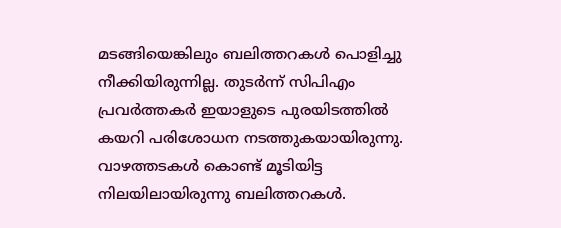മടങ്ങിയെങ്കിലും ബലിത്തറകള്‍ പൊളിച്ചു നീക്കിയിരുന്നില്ല. തുടര്‍ന്ന് സിപിഎം പ്രവര്‍ത്തകര്‍ ഇയാളുടെ പുരയിടത്തില്‍ കയറി പരിശോധന നടത്തുകയായിരുന്നു. വാഴത്തടകള്‍ കൊണ്ട് മൂടിയിട്ട നിലയിലായിരുന്നു ബലിത്തറകള്‍.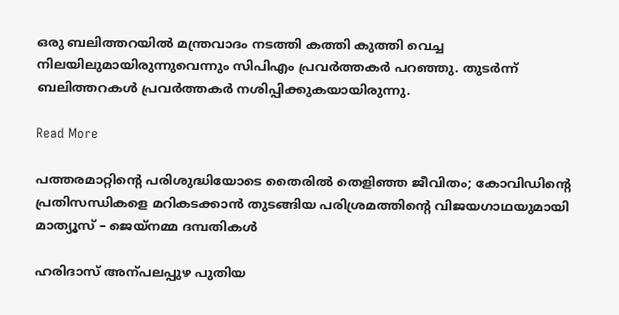ഒരു ബലിത്തറയില്‍ മന്ത്രവാദം നടത്തി കത്തി കുത്തി വെച്ച നിലയിലുമായിരുന്നുവെന്നും സിപിഎം പ്രവര്‍ത്തകര്‍ പറഞ്ഞു. തുടര്‍ന്ന് ബലിത്തറകള്‍ പ്രവര്‍ത്തകര്‍ നശിപ്പിക്കുകയായിരുന്നു.

Read More

പത്തരമാറ്റിന്‍റെ പരിശുദ്ധിയോടെ തൈരിൽ തെളിഞ്ഞ ജീവിതം; കോവിഡിന്‍റെ പ്രതിസന്ധികളെ മറികടക്കാൻ തുടങ്ങിയ പരിശ്രമത്തിന്‍റെ വിജയഗാഥയുമായി മാത്യൂസ് – ജെയ്നമ്മ ദമ്പതികൾ

ഹരിദാസ് അന്പലപ്പുഴ പുതിയ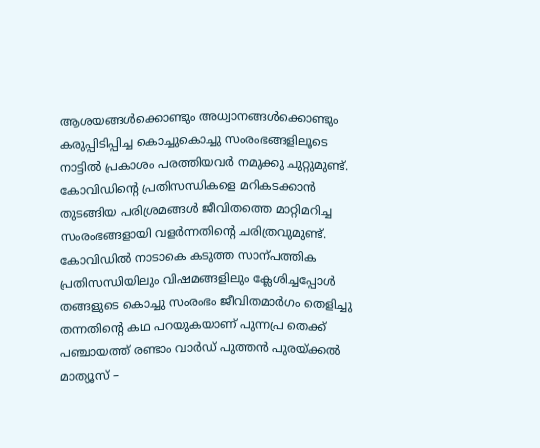ആശയങ്ങൾക്കൊണ്ടും അധ്വാനങ്ങൾക്കൊണ്ടും കരുപ്പിടിപ്പിച്ച കൊച്ചുകൊച്ചു സംരംഭങ്ങളിലൂടെ നാട്ടിൽ പ്രകാശം പരത്തിയവർ നമുക്കു ചുറ്റുമുണ്ട്. കോവിഡിന്‍റെ പ്രതിസന്ധികളെ മറികടക്കാൻ തുടങ്ങിയ പരിശ്രമങ്ങൾ ജീവിതത്തെ മാറ്റിമറിച്ച സംരംഭങ്ങളായി വളർന്നതിന്‍റെ ചരിത്രവുമുണ്ട്.  കോവിഡിൽ നാടാകെ കടുത്ത സാന്പത്തിക പ്രതിസന്ധിയിലും വിഷമങ്ങളിലും ക്ലേശിച്ചപ്പോൾ തങ്ങളുടെ കൊച്ചു സംരംഭം ജീവിതമാർഗം തെളിച്ചു തന്നതിന്‍റെ കഥ പറയുകയാണ് പുന്നപ്ര തെക്ക് പഞ്ചായത്ത് രണ്ടാം വാർഡ് പുത്തൻ പുരയ്ക്കൽ മാത്യൂസ് –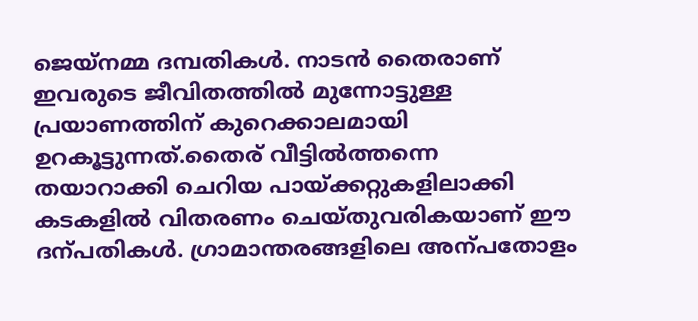ജെയ്നമ്മ ദമ്പതികൾ. നാടൻ തൈരാണ് ഇവരുടെ ജീവിതത്തിൽ മുന്നോട്ടുള്ള പ്രയാണത്തിന് കുറെക്കാലമായി ഉറകൂട്ടുന്നത്.തൈര് വീട്ടിൽത്തന്നെ തയാറാക്കി ചെറിയ പായ്ക്കറ്റുകളിലാക്കി കടകളിൽ വിതരണം ചെയ്തുവരികയാണ് ഈ ദന്പതികൾ. ഗ്രാമാന്തരങ്ങളിലെ അന്പതോളം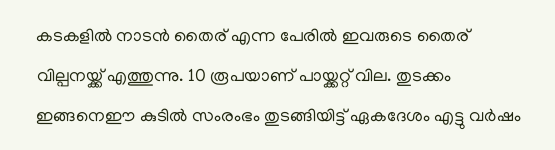കടകളിൽ നാടൻ തൈര് എന്ന പേരിൽ ഇവരുടെ തൈര് വില്പനയ്ക്ക് എത്തുന്നു. 10 രൂപയാണ് പായ്ക്കറ്റ് വില. തുടക്കം ഇങ്ങനെഈ കുടിൽ സംരംഭം തുടങ്ങിയിട്ട് ഏകദേശം എട്ടു വർഷം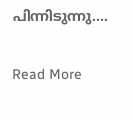പിന്നിടുന്നു.…

Read More